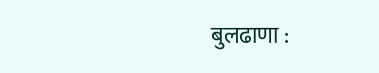बुलढाणा :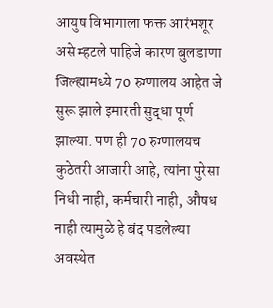आयुष विभागाला फक्त आरंभशूर असे म्हटले पाहिजे कारण बुलडाणा जिल्ह्यामध्ये 70 रुग्णालय आहेत जे सुरू झाले इमारती सुद्धा पूर्ण झाल्या. पण ही 70 रुग्णालयच कुठेतरी आजारी आहे, त्यांना पुरेसा निधी नाही, कर्मचारी नाही, औषध नाही त्यामुळे हे बंद पडलेल्या अवस्थेत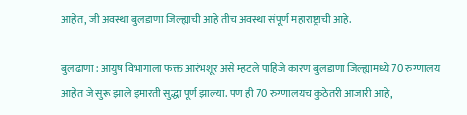आहेत, जी अवस्था बुलडाणा जिल्ह्याची आहे तीच अवस्था संपूर्ण महाराष्ट्राची आहे.

बुलढाणा : आयुष विभागाला फक्त आरंभशूर असे म्हटले पाहिजे कारण बुलडाणा जिल्ह्यामध्ये 70 रुग्णालय आहेत जे सुरू झाले इमारती सुद्धा पूर्ण झाल्या. पण ही 70 रुग्णालयच कुठेतरी आजारी आहे,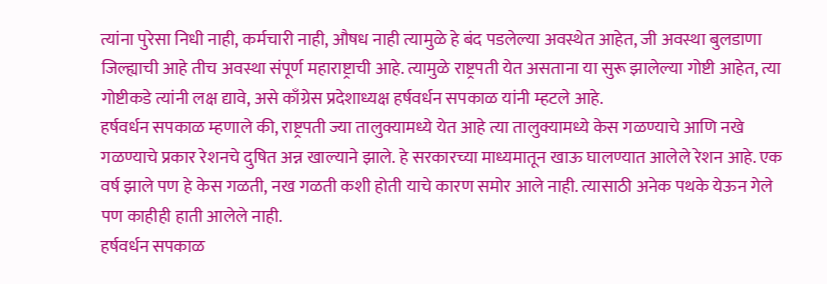त्यांना पुरेसा निधी नाही, कर्मचारी नाही, औषध नाही त्यामुळे हे बंद पडलेल्या अवस्थेत आहेत, जी अवस्था बुलडाणा जिल्ह्याची आहे तीच अवस्था संपूर्ण महाराष्ट्राची आहे. त्यामुळे राष्ट्रपती येत असताना या सुरू झालेल्या गोष्टी आहेत, त्या गोष्टीकडे त्यांनी लक्ष द्यावे, असे काँग्रेस प्रदेशाध्यक्ष हर्षवर्धन सपकाळ यांनी म्हटले आहे.
हर्षवर्धन सपकाळ म्हणाले की, राष्ट्रपती ज्या तालुक्यामध्ये येत आहे त्या तालुक्यामध्ये केस गळण्याचे आणि नखे गळण्याचे प्रकार रेशनचे दुषित अन्न खाल्याने झाले. हे सरकारच्या माध्यमातून खाऊ घालण्यात आलेले रेशन आहे. एक वर्ष झाले पण हे केस गळती, नख गळती कशी होती याचे कारण समोर आले नाही. त्यासाठी अनेक पथके येऊन गेले पण काहीही हाती आलेले नाही.
हर्षवर्धन सपकाळ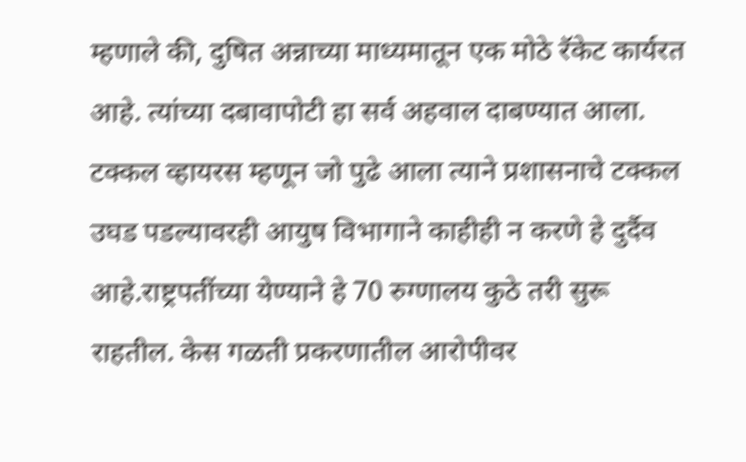म्हणाले की, दुषित अन्नाच्या माध्यमातून एक मोठे रॅकेट कार्यरत आहे. त्यांच्या दबावापोटी हा सर्व अहवाल दाबण्यात आला. टक्कल व्हायरस म्हणून जो पुढे आला त्याने प्रशासनाचे टक्कल उघड पडल्यावरही आयुष विभागाने काहीही न करणे हे दुर्दैव आहे.राष्ट्रपतींच्या येण्याने हे 70 रुग्णालय कुठे तरी सुरू राहतील. केस गळती प्रकरणातील आरोपीवर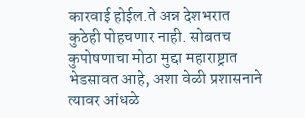कारवाई होईल.ते अन्न देशभरात कुठेही पोहचणार नाही. सोबतच कुपोषणाचा मोठा मुद्दा महाराष्ट्रात भेडसावत आहे, अशा वेळी प्रशासनाने त्यावर आंधळे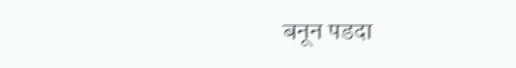बनून पडदा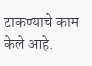टाकण्याचे काम केले आहे.